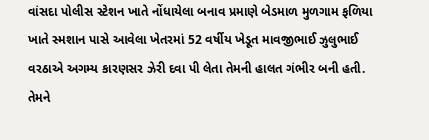વાંસદા પોલીસ સ્ટેશન ખાતે નોંધાયેલા બનાવ પ્રમાણે બેડમાળ મુળગામ ફળિયા ખાતે સ્મશાન પાસે આવેલા ખેતરમાં 52 વર્ષીય ખેડૂત માવજીભાઈ ઝુલુભાઈ વરઠાએ અગમ્ય કારણસર ઝેરી દવા પી લેતા તેમની હાલત ગંભીર બની હતી. તેમને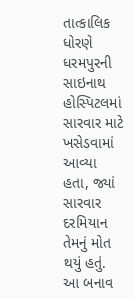તાત્કાલિક ધોરણે ધરમપુરની સાઇનાથ હોસ્પિટલમાં સારવાર માટે ખસેડવામાં આવ્યા હતા, જ્યાં સારવાર દરમિયાન તેમનું મોત થયું હતું. આ બનાવ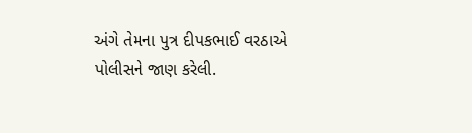અંગે તેમના પુત્ર દીપકભાઈ વરઠાએ પોલીસને જાણ કરેલી.